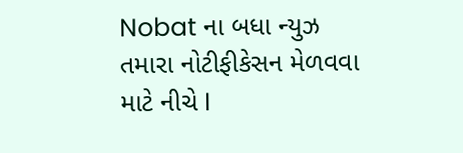Nobat ના બધા ન્યુઝ તમારા નોટીફીકેસન મેળવવા માટે નીચે I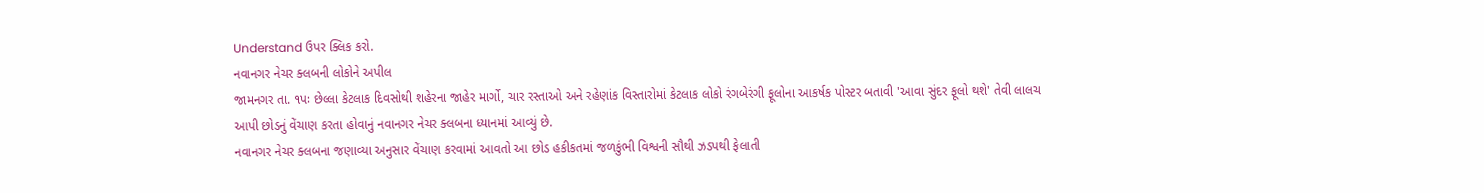Understand ઉપર ક્લિક કરો.
નવાનગર નેચર ક્લબની લોકોને અપીલ
જામનગર તા. ૧પઃ છેલ્લા કેટલાક દિવસોથી શહેરના જાહેર માર્ગો, ચાર રસ્તાઓ અને રહેણાંક વિસ્તારોમાં કેટલાક લોકો રંગબેરંગી ફૂલોના આકર્ષક પોસ્ટર બતાવી 'આવા સુંદર ફૂલો થશે' તેવી લાલચ આપી છોડનું વેંચાણ કરતા હોવાનું નવાનગર નેચર ક્લબના ધ્યાનમાં આવ્યું છે.
નવાનગર નેચર ક્લબના જણાવ્યા અનુસાર વેંચાણ કરવામાં આવતો આ છોડ હકીકતમાં જળકુંભી વિશ્વની સૌથી ઝડપથી ફેલાતી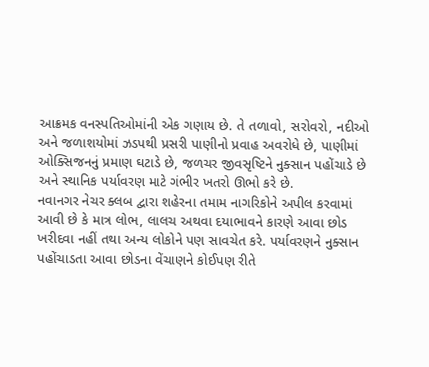આક્રમક વનસ્પતિઓમાંની એક ગણાય છે. તે તળાવો, સરોવરો, નદીઓ અને જળાશયોમાં ઝડપથી પ્રસરી પાણીનો પ્રવાહ અવરોધે છે, પાણીમાં ઓક્સિજનનું પ્રમાણ ઘટાડે છે, જળચર જીવસૃષ્ટિને નુક્સાન પહોંચાડે છે અને સ્થાનિક પર્યાવરણ માટે ગંભીર ખતરો ઊભો કરે છે.
નવાનગર નેચર ક્લબ દ્વારા શહેરના તમામ નાગરિકોને અપીલ કરવામાં આવી છે કે માત્ર લોભ, લાલચ અથવા દયાભાવને કારણે આવા છોડ ખરીદવા નહીં તથા અન્ય લોકોને પણ સાવચેત કરે. પર્યાવરણને નુક્સાન પહોંચાડતા આવા છોડના વેંચાણને કોઈપણ રીતે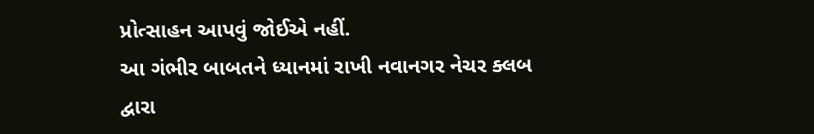પ્રોત્સાહન આપવું જોઈએ નહીં.
આ ગંભીર બાબતને ધ્યાનમાં રાખી નવાનગર નેચર ક્લબ દ્વારા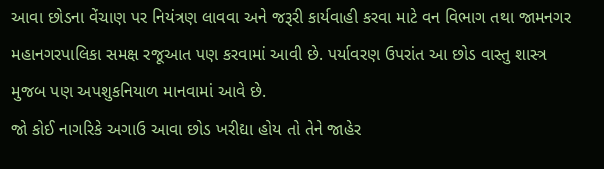આવા છોડના વેંચાણ પર નિયંત્રણ લાવવા અને જરૂરી કાર્યવાહી કરવા માટે વન વિભાગ તથા જામનગર મહાનગરપાલિકા સમક્ષ રજૂઆત પણ કરવામાં આવી છે. પર્યાવરણ ઉપરાંત આ છોડ વાસ્તુ શાસ્ત્ર મુજબ પણ અપશુકનિયાળ માનવામાં આવે છે.
જો કોઈ નાગરિકે અગાઉ આવા છોડ ખરીદ્યા હોય તો તેને જાહેર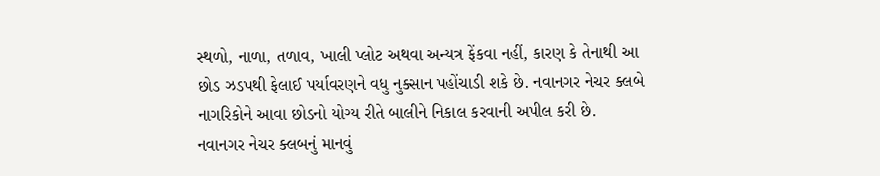સ્થળો, નાળા, તળાવ, ખાલી પ્લોટ અથવા અન્યત્ર ફેંકવા નહીં, કારણ કે તેનાથી આ છોડ ઝડપથી ફેલાઈ પર્યાવરણને વધુ નુક્સાન પહોંચાડી શકે છે. નવાનગર નેચર ક્લબે નાગરિકોને આવા છોડનો યોગ્ય રીતે બાલીને નિકાલ કરવાની અપીલ કરી છે.
નવાનગર નેચર ક્લબનું માનવું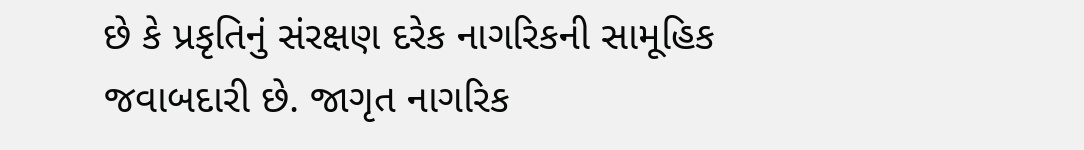છે કે પ્રકૃતિનું સંરક્ષણ દરેક નાગરિકની સામૂહિક જવાબદારી છે. જાગૃત નાગરિક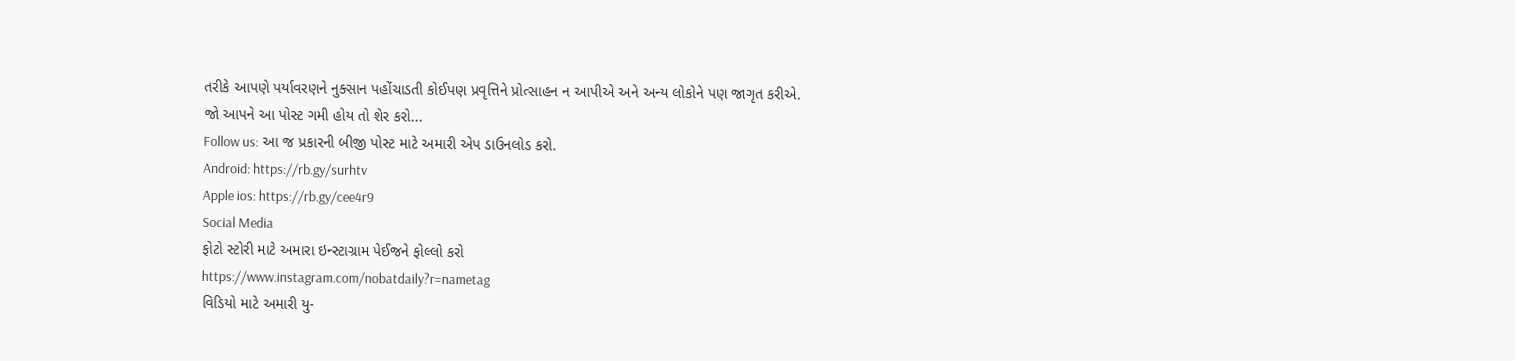તરીકે આપણે પર્યાવરણને નુક્સાન પહોંચાડતી કોઈપણ પ્રવૃત્તિને પ્રોત્સાહન ન આપીએ અને અન્ય લોકોને પણ જાગૃત કરીએ.
જો આપને આ પોસ્ટ ગમી હોય તો શેર કરો...
Follow us: આ જ પ્રકારની બીજી પોસ્ટ માટે અમારી એપ ડાઉનલોડ કરો.
Android: https://rb.gy/surhtv
Apple ios: https://rb.gy/cee4r9
Social Media
ફોટો સ્ટોરી માટે અમારા ઇન્સ્ટાગ્રામ પેઈજને ફોલ્લો કરો
https://www.instagram.com/nobatdaily?r=nametag
વિડિયો માટે અમારી યુ-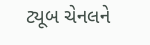ટ્યૂબ ચેનલને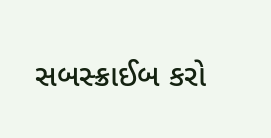સબસ્ક્રાઈબ કરો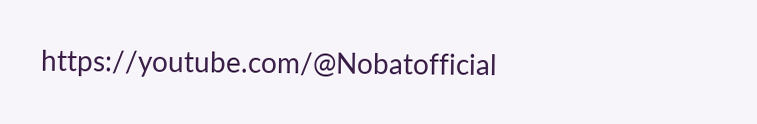https://youtube.com/@Nobatofficial